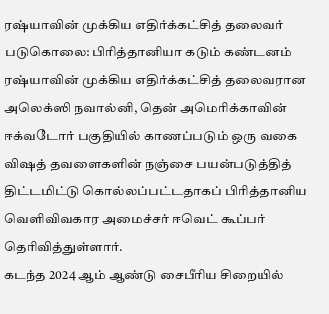ரஷ்யாவின் முக்கிய எதிர்க்கட்சித் தலைவர் படுகொலை: பிரித்தானியா கடும் கண்டனம்
ரஷ்யாவின் முக்கிய எதிர்க்கட்சித் தலைவரான அலெக்ஸி நவால்னி, தென் அமெரிக்காவின் ஈக்வடோர் பகுதியில் காணப்படும் ஒரு வகை விஷத் தவளைகளின் நஞ்சை பயன்படுத்தித் திட்டமிட்டு கொல்லப்பட்டதாகப் பிரித்தானிய வெளிவிவகார அமைச்சர் ஈவெட் கூப்பர் தெரிவித்துள்ளார்.
கடந்த 2024 ஆம் ஆண்டு சைபீரிய சிறையில்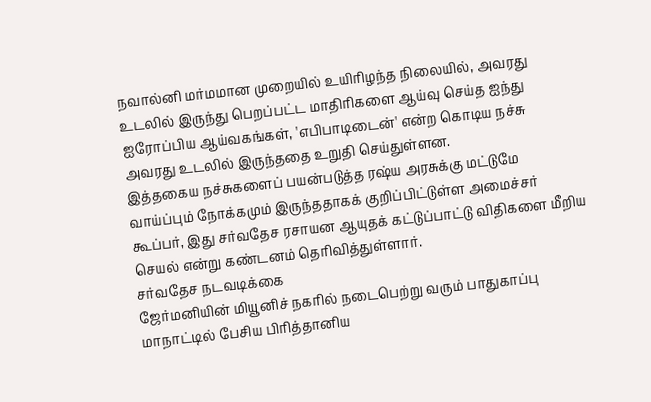நவால்னி மர்மமான முறையில் உயிரிழந்த நிலையில், அவரது உடலில் இருந்து பெறப்பட்ட மாதிரிகளை ஆய்வு செய்த ஐந்து ஐரோப்பிய ஆய்வகங்கள், 'எபிபாடிடைன்' என்ற கொடிய நச்சு அவரது உடலில் இருந்ததை உறுதி செய்துள்ளன.
இத்தகைய நச்சுகளைப் பயன்படுத்த ரஷ்ய அரசுக்கு மட்டுமே வாய்ப்பும் நோக்கமும் இருந்ததாகக் குறிப்பிட்டுள்ள அமைச்சர் கூப்பர், இது சர்வதேச ரசாயன ஆயுதக் கட்டுப்பாட்டு விதிகளை மீறிய செயல் என்று கண்டனம் தெரிவித்துள்ளார்.
சர்வதேச நடவடிக்கை
ஜேர்மனியின் மியூனிச் நகரில் நடைபெற்று வரும் பாதுகாப்பு மாநாட்டில் பேசிய பிரித்தானிய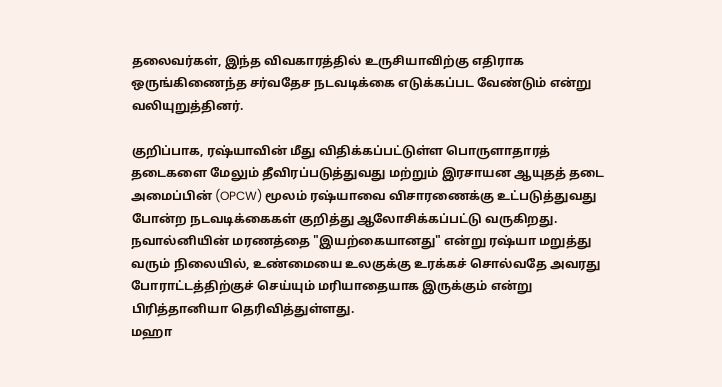தலைவர்கள், இந்த விவகாரத்தில் உருசியாவிற்கு எதிராக ஒருங்கிணைந்த சர்வதேச நடவடிக்கை எடுக்கப்பட வேண்டும் என்று வலியுறுத்தினர்.

குறிப்பாக, ரஷ்யாவின் மீது விதிக்கப்பட்டுள்ள பொருளாதாரத் தடைகளை மேலும் தீவிரப்படுத்துவது மற்றும் இரசாயன ஆயுதத் தடை அமைப்பின் (OPCW) மூலம் ரஷ்யாவை விசாரணைக்கு உட்படுத்துவது போன்ற நடவடிக்கைகள் குறித்து ஆலோசிக்கப்பட்டு வருகிறது.
நவால்னியின் மரணத்தை "இயற்கையானது" என்று ரஷ்யா மறுத்து வரும் நிலையில், உண்மையை உலகுக்கு உரக்கச் சொல்வதே அவரது போராட்டத்திற்குச் செய்யும் மரியாதையாக இருக்கும் என்று பிரித்தானியா தெரிவித்துள்ளது.
மஹா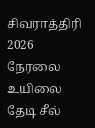சிவராத்திரி 2026 நேரலை
உயிலை தேடி சீல்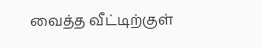வைத்த வீட்டிற்குள்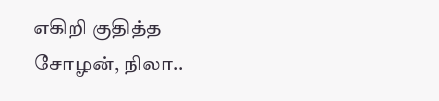எகிறி குதித்த சோழன், நிலா..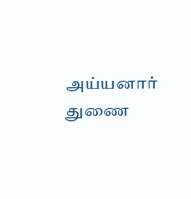அய்யனார் துணை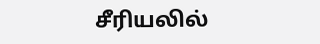சீரியலில்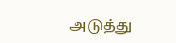அடுத்து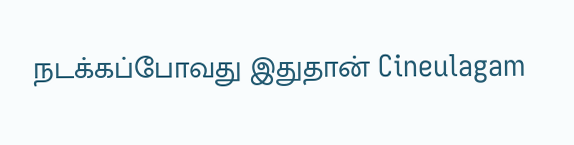நடக்கப்போவது இதுதான் Cineulagam